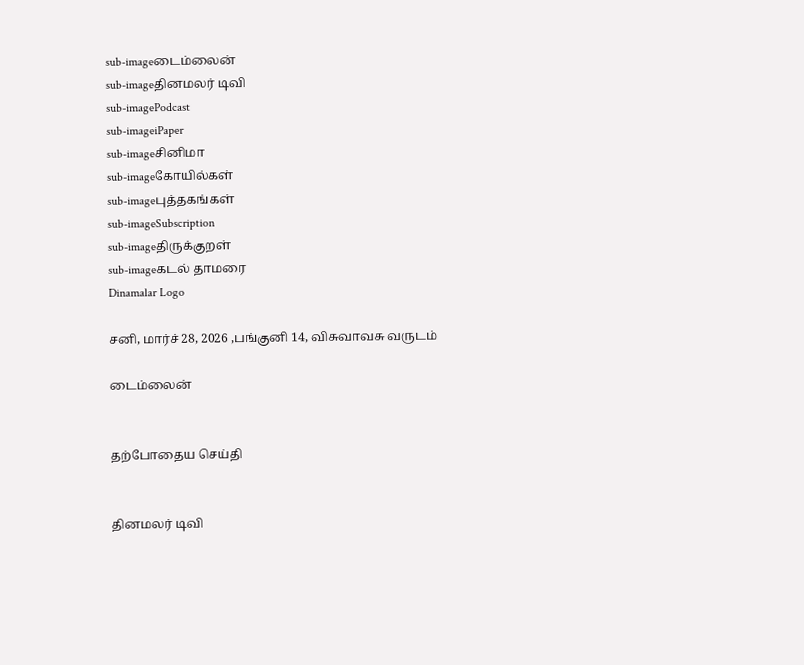sub-imageடைம்லைன்
sub-imageதினமலர் டிவி
sub-imagePodcast
sub-imageiPaper
sub-imageசினிமா
sub-imageகோயில்கள்
sub-imageபுத்தகங்கள்
sub-imageSubscription
sub-imageதிருக்குறள்
sub-imageகடல் தாமரை
Dinamalar Logo

சனி, மார்ச் 28, 2026 ,பங்குனி 14, விசுவாவசு வருடம்

டைம்லைன்


தற்போதைய செய்தி


தினமலர் டிவி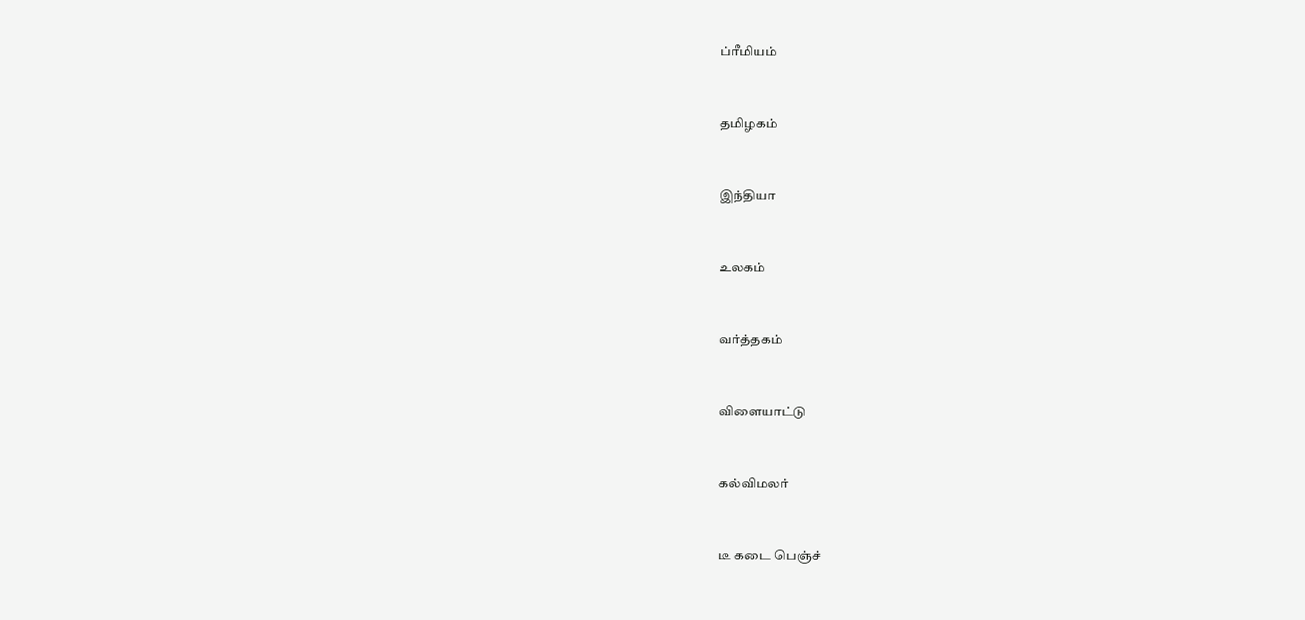ப்ரீமியம்


தமிழகம்


இந்தியா


உலகம்


வர்த்தகம்


விளையாட்டு


கல்விமலர்


டீ கடை பெஞ்ச்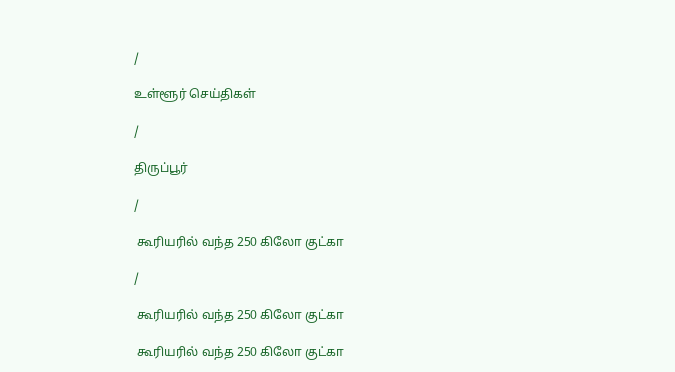/

உள்ளூர் செய்திகள்

/

திருப்பூர்

/

 கூரியரில் வந்த 250 கிலோ குட்கா

/

 கூரியரில் வந்த 250 கிலோ குட்கா

 கூரியரில் வந்த 250 கிலோ குட்கா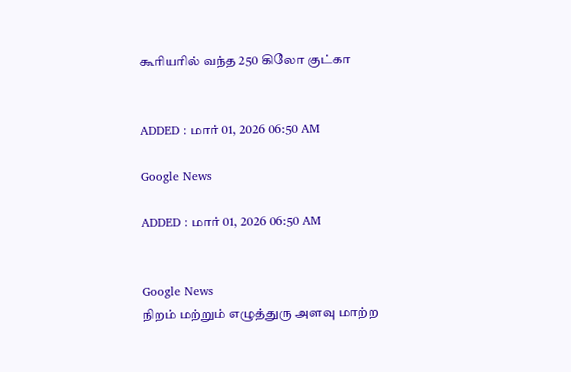கூரியரில் வந்த 250 கிலோ குட்கா


ADDED : மார் 01, 2026 06:50 AM

Google News

ADDED : மார் 01, 2026 06:50 AM


Google News
நிறம் மற்றும் எழுத்துரு அளவு மாற்ற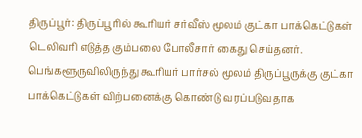திருப்பூர்: திருப்பூரில் கூரியர் சர்வீஸ் மூலம் குட்கா பாக்கெட்டுகள் டெலிவரி எடுத்த கும்பலை போலீசார் கைது செய்தனர். பெங்களூருவிலிருந்து கூரியர் பார்சல் மூலம் திருப்பூருக்கு குட்கா பாக்கெட்டுகள் விற்பனைக்கு கொண்டு வரப்படுவதாக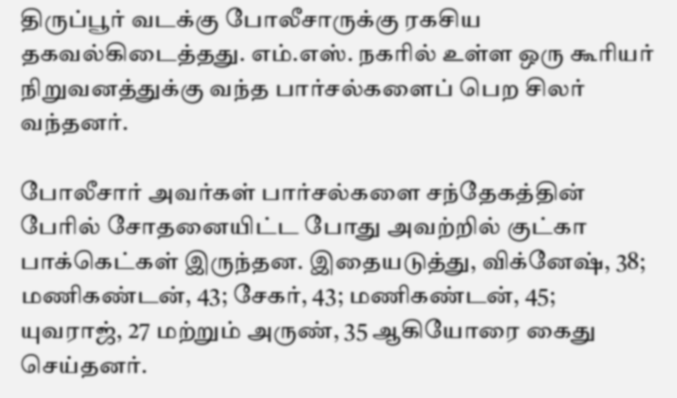திருப்பூர் வடக்கு போலீசாருக்கு ரகசிய தகவல்கிடைத்தது. எம்.எஸ். நகரில் உள்ள ஒரு கூரியர் நிறுவனத்துக்கு வந்த பார்சல்களைப் பெற சிலர் வந்தனர்.

போலீசார் அவர்கள் பார்சல்களை சந்தேகத்தின் பேரில் சோதனையிட்ட போது அவற்றில் குட்கா பாக்கெட்கள் இருந்தன. இதையடுத்து, விக்னேஷ், 38; மணிகண்டன், 43; சேகர், 43; மணிகண்டன், 45; யுவராஜ், 27 மற்றும் அருண், 35 ஆகியோரை கைது செய்தனர்.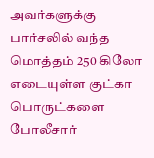அவர்களுக்கு பார்சலில் வந்த மொத்தம் 250 கிலோ எடையுள்ள குட்கா பொருட்களை போலீசார்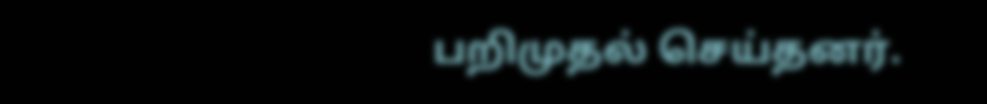பறிமுதல் செய்தனர்.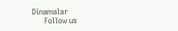Dinamalar
      Follow us